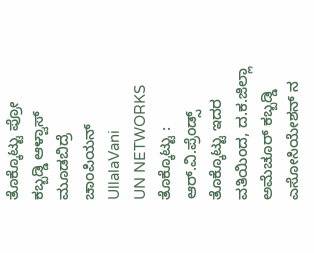ತೊಕ್ಕೊಟ್ಟು ಪ್ರೋ ಕಬ್ಬಡ್ಡಿ ಆಳ್ವಾಸ್ ಮೂಡಬಿದ್ರೆ ಚಾಂಪಿಯನ್
UllalaVani
UN NETWORKS
ತೊಕ್ಕೊಟ್ಟು : ಆರ್.ವಿ.ಪ್ರೆಂಡ್ಸ್ ತೊಕ್ಕೊಟ್ಟು ಇದರ ವತಿಯಿಂದ, ದ.ಕ.ಜಿಲ್ಲಾ ಅಮೆಚೂರ್ ಕಬ್ಬಡ್ಡಿ ಎಸೋಸಿಯೇಶನ್ ನ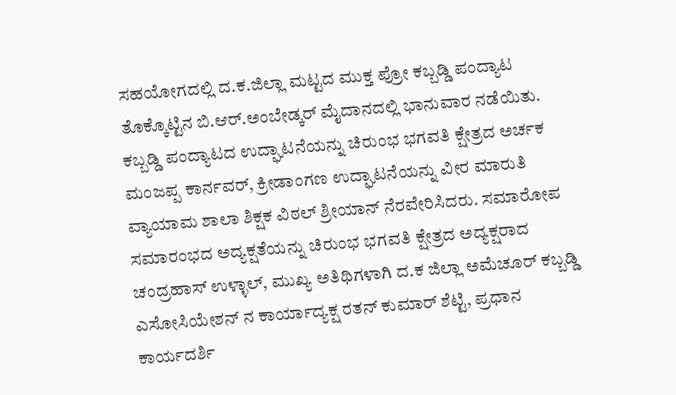ಸಹಯೋಗದಲ್ಲಿ ದ.ಕ.ಜಿಲ್ಲಾ ಮಟ್ಟದ ಮುಕ್ತ ಪ್ರೋ ಕಬ್ಬಡ್ಡಿ ಪಂದ್ಯಾಟ ತೊಕ್ಕೊಟ್ಟಿನ ಬಿ.ಆರ್.ಅಂಬೇಡ್ಕರ್ ಮೈದಾನದಲ್ಲಿ ಭಾನುವಾರ ನಡೆಯಿತು.
ಕಬ್ಬಡ್ಡಿ ಪಂದ್ಯಾಟದ ಉದ್ಘಾಟನೆಯನ್ನು ಚಿರುಂಭ ಭಗವತಿ ಕ್ಷೇತ್ರದ ಅರ್ಚಕ ಮಂಜಪ್ಪ ಕಾರ್ನವರ್, ಕ್ರೀಡಾಂಗಣ ಉದ್ಘಾಟನೆಯನ್ನು ವೀರ ಮಾರುತಿ ವ್ಯಾಯಾಮ ಶಾಲಾ ಶಿಕ್ಷಕ ವಿಠಲ್ ಶ್ರೀಯಾನ್ ನೆರವೇರಿಸಿದರು. ಸಮಾರೋಪ ಸಮಾರಂಭದ ಅದ್ಯಕ್ಷತೆಯನ್ನು ಚಿರುಂಭ ಭಗವತಿ ಕ್ಷೇತ್ರದ ಅದ್ಯಕ್ಷರಾದ ಚಂದ್ರಹಾಸ್ ಉಳ್ಳಾಲ್, ಮುಖ್ಯ ಅತಿಥಿಗಳಾಗಿ ದ.ಕ ಜಿಲ್ಲಾ ಅಮೆಚೂರ್ ಕಬ್ಬಡ್ಡಿ ಎಸೋಸಿಯೇಶನ್ ನ ಕಾರ್ಯಾದ್ಯಕ್ಷ ರತನ್ ಕುಮಾರ್ ಶೆಟ್ಟಿ, ಪ್ರಧಾನ ಕಾರ್ಯದರ್ಶಿ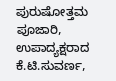ಪುರುಷೋತ್ತಮ ಪೂಜಾರಿ, ಉಪಾದ್ಯಕ್ಷರಾದ ಕೆ.ಟಿ.ಸುವರ್ಣ,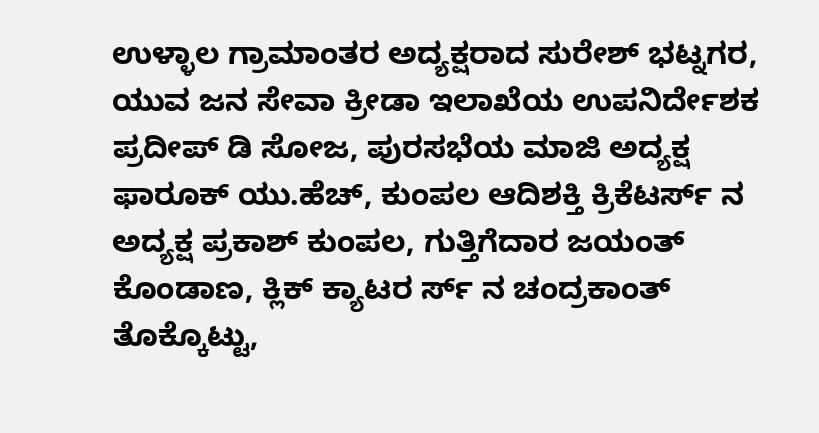ಉಳ್ಳಾಲ ಗ್ರಾಮಾಂತರ ಅದ್ಯಕ್ಷರಾದ ಸುರೇಶ್ ಭಟ್ನಗರ, ಯುವ ಜನ ಸೇವಾ ಕ್ರೀಡಾ ಇಲಾಖೆಯ ಉಪನಿರ್ದೇಶಕ ಪ್ರದೀಪ್ ಡಿ ಸೋಜ, ಪುರಸಭೆಯ ಮಾಜಿ ಅದ್ಯಕ್ಷ ಫಾರೂಕ್ ಯು.ಹೆಚ್, ಕುಂಪಲ ಆದಿಶಕ್ತಿ ಕ್ರಿಕೆಟರ್ಸ್ ನ ಅದ್ಯಕ್ಷ ಪ್ರಕಾಶ್ ಕುಂಪಲ, ಗುತ್ತಿಗೆದಾರ ಜಯಂತ್ ಕೊಂಡಾಣ, ಕ್ಲಿಕ್ ಕ್ಯಾಟರ ರ್ಸ್ ನ ಚಂದ್ರಕಾಂತ್ ತೊಕ್ಕೊಟ್ಟು,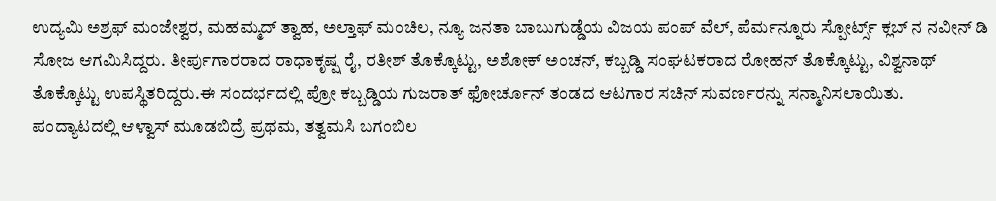ಉದ್ಯಮಿ ಅಶ್ರಫ್ ಮಂಜೇಶ್ವರ, ಮಹಮ್ಮದ್ ತ್ವಾಹ, ಅಲ್ತಾಫ್ ಮಂಚಿಲ, ನ್ಯೂ ಜನತಾ ಬಾಬುಗುಡ್ಡೆಯ ವಿಜಯ ಪಂಪ್ ವೆಲ್, ಪೆರ್ಮನ್ನೂರು ಸ್ಪೋರ್ಟ್ಸ್ ಕ್ಲಬ್ ನ ನವೀನ್ ಡಿ ಸೋಜ ಆಗಮಿಸಿದ್ದರು. ತೀರ್ಪುಗಾರರಾದ ರಾಧಾಕೃಷ್ಷ ರೈ, ರತೀಶ್ ತೊಕ್ಕೊಟ್ಟು, ಅಶೋಕ್ ಅಂಚನ್, ಕಬ್ಬಡ್ಡಿ ಸಂಘಟಕರಾದ ರೋಹನ್ ತೊಕ್ಕೊಟ್ಟು, ವಿಶ್ವನಾಥ್ ತೊಕ್ಕೊಟ್ಟು ಉಪಸ್ಥಿತರಿದ್ದರು.ಈ ಸಂದರ್ಭದಲ್ಲಿ ಪ್ರೋ ಕಬ್ಬಡ್ಡಿಯ ಗುಜರಾತ್ ಫೋರ್ಚೂನ್ ತಂಡದ ಆಟಗಾರ ಸಚಿನ್ ಸುವರ್ಣರನ್ನು ಸನ್ಮಾನಿಸಲಾಯಿತು.
ಪಂದ್ಯಾಟದಲ್ಲಿ ಆಳ್ವಾಸ್ ಮೂಡಬಿದ್ರೆ ಪ್ರಥಮ, ತತ್ವಮಸಿ ಬಗಂಬಿಲ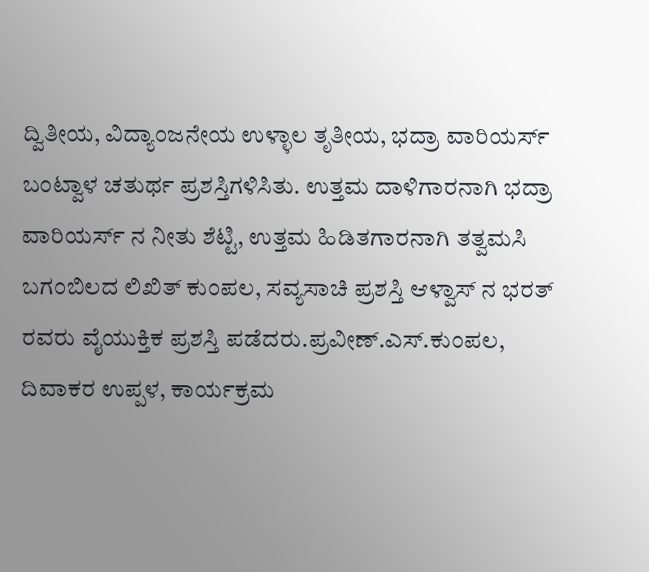ದ್ವಿತೀಯ, ವಿದ್ಯಾಂಜನೇಯ ಉಳ್ಳಾಲ ತೃತೀಯ, ಭದ್ರಾ ವಾರಿಯರ್ಸ್ ಬಂಟ್ವಾಳ ಚತುರ್ಥ ಪ್ರಶಸ್ತಿಗಳಿಸಿತು. ಉತ್ತಮ ದಾಳಿಗಾರನಾಗಿ ಭದ್ರಾ ವಾರಿಯರ್ಸ್ ನ ನೀತು ಶೆಟ್ಟಿ, ಉತ್ತಮ ಹಿಡಿತಗಾರನಾಗಿ ತತ್ವಮಸಿ ಬಗಂಬಿಲದ ಲಿಖಿತ್ ಕುಂಪಲ, ಸವ್ಯಸಾಚಿ ಪ್ರಶಸ್ತಿ ಆಳ್ವಾಸ್ ನ ಭರತ್ ರವರು ವೈಯುಕ್ತಿಕ ಪ್ರಶಸ್ತಿ ಪಡೆದರು.ಪ್ರವೀಣ್.ಎಸ್.ಕುಂಪಲ, ದಿವಾಕರ ಉಪ್ಪಳ, ಕಾರ್ಯಕ್ರಮ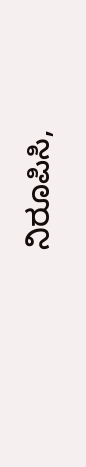ನಿರೂಪಿಸಿ,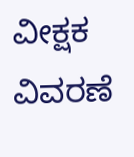ವೀಕ್ಷಕ ವಿವರಣೆ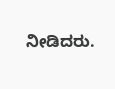ನೀಡಿದರು.